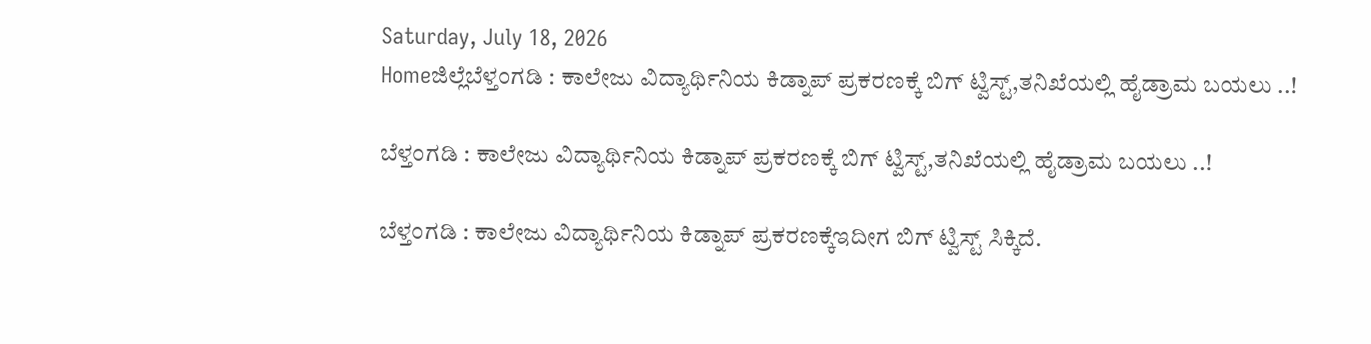Saturday, July 18, 2026
Homeಜಿಲ್ಲೆಬೆಳ್ತಂಗಡಿ : ಕಾಲೇಜು ವಿದ್ಯಾರ್ಥಿನಿಯ ಕಿಡ್ನಾಪ್ ಪ್ರಕರಣಕ್ಕೆ ಬಿಗ್ ಟ್ವಿಸ್ಟ್,ತನಿಖೆಯಲ್ಲಿ ಹೈಡ್ರಾಮ ಬಯಲು ..!

ಬೆಳ್ತಂಗಡಿ : ಕಾಲೇಜು ವಿದ್ಯಾರ್ಥಿನಿಯ ಕಿಡ್ನಾಪ್ ಪ್ರಕರಣಕ್ಕೆ ಬಿಗ್ ಟ್ವಿಸ್ಟ್,ತನಿಖೆಯಲ್ಲಿ ಹೈಡ್ರಾಮ ಬಯಲು ..!

ಬೆಳ್ತಂಗಡಿ : ಕಾಲೇಜು ವಿದ್ಯಾರ್ಥಿನಿಯ ಕಿಡ್ನಾಪ್ ಪ್ರಕರಣಕ್ಕೆಇದೀಗ ಬಿಗ್ ಟ್ವಿಸ್ಟ್ ಸಿಕ್ಕಿದೆ.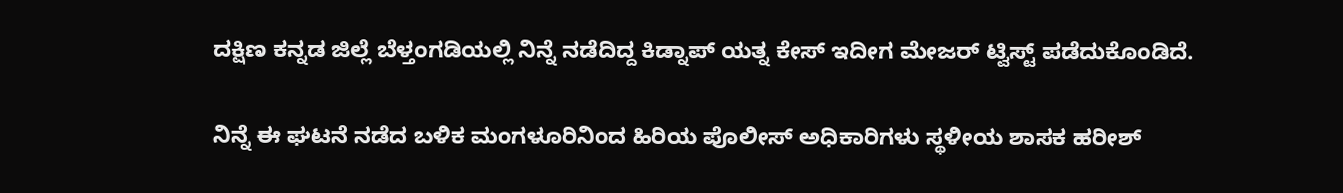ದಕ್ಷಿಣ ಕನ್ನಡ ಜಿಲ್ಲೆ ಬೆಳ್ತಂಗಡಿಯಲ್ಲಿ ನಿನ್ನೆ ನಡೆದಿದ್ದ ಕಿಡ್ನಾಪ್ ಯತ್ನ ಕೇಸ್ ಇದೀಗ ಮೇಜರ್ ಟ್ವಿಸ್ಟ್ ಪಡೆದುಕೊಂಡಿದೆ.

ನಿನ್ನೆ ಈ ಘಟನೆ ನಡೆದ ಬಳಿಕ ಮಂಗಳೂರಿನಿಂದ ಹಿರಿಯ ಪೊಲೀಸ್ ಅಧಿಕಾರಿಗಳು ಸ್ಥಳೀಯ ಶಾಸಕ ಹರೀಶ್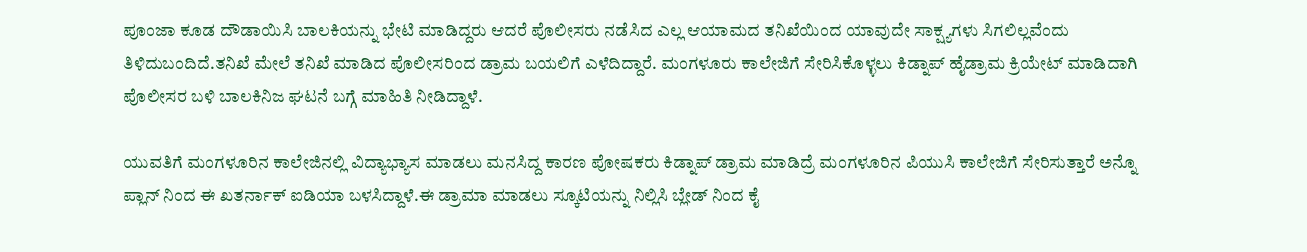ಪೂಂಜಾ ಕೂಡ ದೌಡಾಯಿಸಿ ಬಾಲಕಿಯನ್ನು ಭೇಟಿ ಮಾಡಿದ್ದರು ಆದರೆ ಪೊಲೀಸರು ನಡೆಸಿದ ಎಲ್ಲ ಆಯಾಮದ ತನಿಖೆಯಿಂದ ಯಾವುದೇ ಸಾಕ್ಷ್ಯಗಳು ಸಿಗಲಿಲ್ಲವೆಂದು ತಿಳಿದುಬಂದಿದೆ.ತನಿಖೆ ಮೇಲೆ ತನಿಖೆ ಮಾಡಿದ ಪೊಲೀಸರಿಂದ ಡ್ರಾಮ ಬಯಲಿಗೆ ಎಳೆದಿದ್ದಾರೆ. ಮಂಗಳೂರು ಕಾಲೇಜಿಗೆ ಸೇರಿಸಿಕೊಳ್ಳಲು ಕಿಡ್ನಾಪ್ ಹೈಡ್ರಾಮ ಕ್ರಿಯೇಟ್ ಮಾಡಿದಾಗಿ ಪೊಲೀಸರ ಬಳಿ ಬಾಲಕಿನಿಜ ಘಟನೆ ಬಗ್ಗೆ ಮಾಹಿತಿ ನೀಡಿದ್ದಾಳೆ.

ಯುವತಿಗೆ ಮಂಗಳೂರಿನ ಕಾಲೇಜಿನಲ್ಲಿ ವಿದ್ಯಾಭ್ಯಾಸ ಮಾಡಲು ಮನಸಿದ್ದ ಕಾರಣ ಪೋಷಕರು ಕಿಡ್ನಾಪ್ ಡ್ರಾಮ ಮಾಡಿದ್ರೆ ಮಂಗಳೂರಿ‌ನ ಪಿಯುಸಿ ಕಾಲೇಜಿಗೆ ಸೇರಿಸುತ್ತಾರೆ ಅನ್ನೊ ಪ್ಲಾನ್ ನಿಂದ ಈ ಖತರ್ನಾಕ್ ಐಡಿಯಾ ಬಳಸಿದ್ದಾಳೆ.ಈ ಡ್ರಾಮಾ ಮಾಡಲು ಸ್ಕೂಟಿಯನ್ನು ನಿಲ್ಲಿಸಿ ಬ್ಲೇಡ್ ನಿಂದ ಕೈ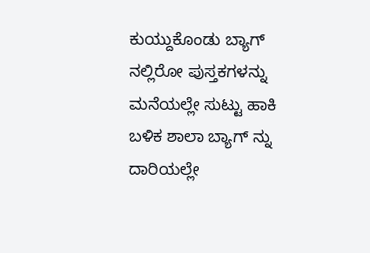ಕುಯ್ದುಕೊಂಡು ಬ್ಯಾಗ್ ನಲ್ಲಿರೋ ಪುಸ್ತಕಗಳನ್ನು ಮನೆಯಲ್ಲೇ ಸುಟ್ಟು ಹಾಕಿ ಬಳಿಕ ಶಾಲಾ ಬ್ಯಾಗ್ ನ್ನು ದಾರಿಯಲ್ಲೇ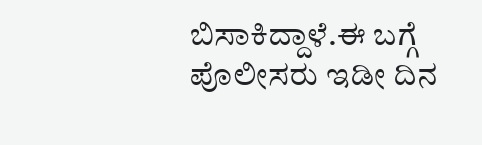ಬಿಸಾಕಿದ್ದಾಳೆ.ಈ ಬಗ್ಗೆ ಪೊಲೀಸರು ಇಡೀ ದಿನ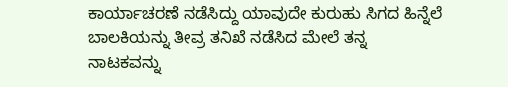ಕಾರ್ಯಾಚರಣೆ ನಡೆಸಿದ್ದು ಯಾವುದೇ ಕುರುಹು ಸಿಗದ ಹಿನ್ನೆಲೆ ಬಾಲಕಿಯನ್ನು ತೀವ್ರ ತನಿಖೆ ನಡೆಸಿದ ಮೇಲೆ ತನ್ನ ನಾಟಕವನ್ನು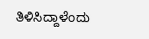ತಿಳಿಸಿದ್ದಾಳೆಂದು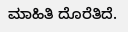ಮಾಹಿತಿ ದೊರೆತಿದೆ.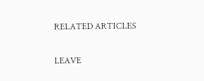RELATED ARTICLES

LEAVE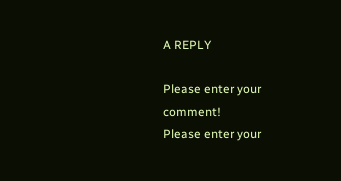A REPLY

Please enter your comment!
Please enter your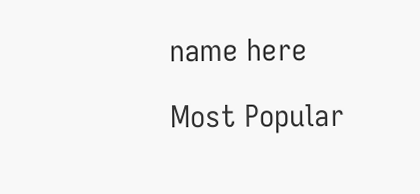name here

Most Popular